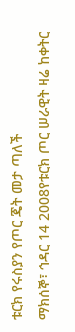ቱርክ የሩስያን የጦር ጄት መታ ጣለች
ማክሰኞ፣ ኅዳር 14 2008የቱርክ ጦር ሠራዊት ዛሬ ከቀትር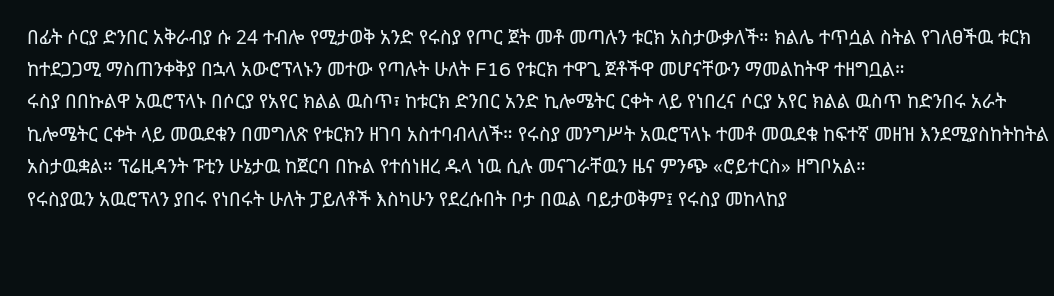በፊት ሶርያ ድንበር አቅራብያ ሱ 24 ተብሎ የሚታወቅ አንድ የሩስያ የጦር ጀት መቶ መጣሉን ቱርክ አስታውቃለች። ክልሌ ተጥሷል ስትል የገለፀችዉ ቱርክ ከተደጋጋሚ ማስጠንቀቅያ በኋላ አውሮፕላኑን መተው የጣሉት ሁለት F16 የቱርክ ተዋጊ ጀቶችዋ መሆናቸውን ማመልከትዋ ተዘግቧል።
ሩስያ በበኩልዋ አዉሮፕላኑ በሶርያ የአየር ክልል ዉስጥ፣ ከቱርክ ድንበር አንድ ኪሎሜትር ርቀት ላይ የነበረና ሶርያ አየር ክልል ዉስጥ ከድንበሩ አራት ኪሎሜትር ርቀት ላይ መዉደቁን በመግለጽ የቱርክን ዘገባ አስተባብላለች። የሩስያ መንግሥት አዉሮፕላኑ ተመቶ መዉደቁ ከፍተኛ መዘዝ እንደሚያስከትከትል አስታዉቋል። ፕሬዚዳንት ፑቲን ሁኔታዉ ከጀርባ በኩል የተሰነዘረ ዱላ ነዉ ሲሉ መናገራቸዉን ዜና ምንጭ «ሮይተርስ» ዘግቦአል።
የሩስያዉን አዉሮፕላን ያበሩ የነበሩት ሁለት ፓይለቶች እስካሁን የደረሱበት ቦታ በዉል ባይታወቅም፤ የሩስያ መከላከያ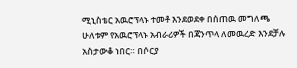ሚኒስቴር አዉሮፕላኑ ተመቶ እንደወደቀ በሰጠዉ መግለጫ ሁለቱም የአዉሮፕላኑ አብራሪዎች በጃንጥላ ለመዉረድ እንደቻሉ አስታውቆ ነበር። በሶርያ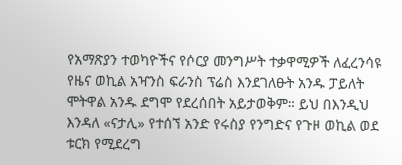የአማጽያን ተወካዮችና የሶርያ መንግሥት ተቃዋሚዎች ለፈረንሳዩ የዜና ወኪል አዣንስ ፍራንስ ፕሬስ እንደገለፁት አንዱ ፓይለት ሞትዋል አንዱ ደግሞ የደረሰበት አይታወቅም። ይህ በእንዲህ እንዳለ «ናታሊ» የተሰኘ አንድ የሩስያ የንግድና የጉዞ ወኪል ወደ ቱርክ የሚደረግ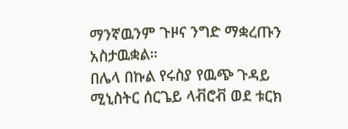ማንኛዉንም ጉዞና ንግድ ማቋረጡን አስታዉቋል።
በሌላ በኩል የሩስያ የዉጭ ጉዳይ ሚኒስትር ሰርጌይ ላቭሮቭ ወደ ቱርክ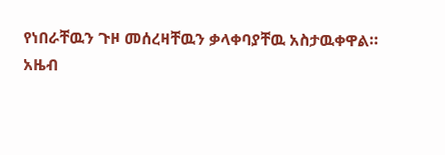የነበራቸዉን ጉዞ መሰረዛቸዉን ቃላቀባያቸዉ አስታዉቀዋል።
አዜብ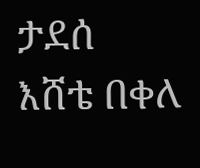ታደሰ
እሸቴ በቀለ